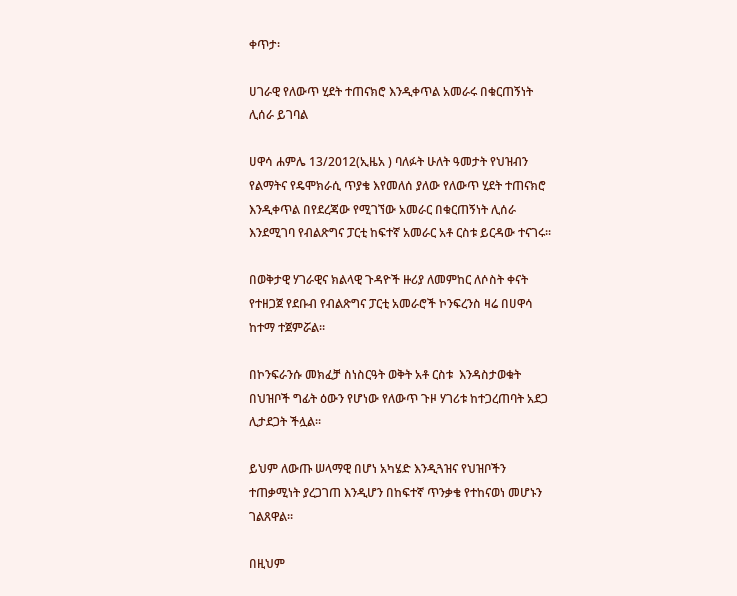ቀጥታ፡

ሀገራዊ የለውጥ ሂደት ተጠናክሮ እንዲቀጥል አመራሩ በቁርጠኝነት ሊሰራ ይገባል

ሀዋሳ ሐምሌ 13/2012(ኢዜአ ) ባለፉት ሁለት ዓመታት የህዝብን የልማትና የዴሞክራሲ ጥያቄ እየመለሰ ያለው የለውጥ ሂደት ተጠናክሮ እንዲቀጥል በየደረጃው የሚገኘው አመራር በቁርጠኝነት ሊሰራ እንደሚገባ የብልጽግና ፓርቲ ከፍተኛ አመራር አቶ ርስቱ ይርዳው ተናገሩ፡፡

በወቅታዊ ሃገራዊና ክልላዊ ጉዳዮች ዙሪያ ለመምከር ለሶስት ቀናት የተዘጋጀ የደቡብ የብልጽግና ፓርቲ አመራሮች ኮንፍረንስ ዛሬ በሀዋሳ ከተማ ተጀምሯል።

በኮንፍራንሱ መክፈቻ ስነስርዓት ወቅት አቶ ርስቱ  እንዳስታወቁት በህዝቦች ግፊት ዕውን የሆነው የለውጥ ጉዞ ሃገሪቱ ከተጋረጠባት አደጋ ሊታደጋት ችሏል፡፡

ይህም ለውጡ ሠላማዊ በሆነ አካሄድ እንዲጓዝና የህዝቦችን ተጠቃሚነት ያረጋገጠ እንዲሆን በከፍተኛ ጥንቃቄ የተከናወነ መሆኑን ገልጸዋል።

በዚህም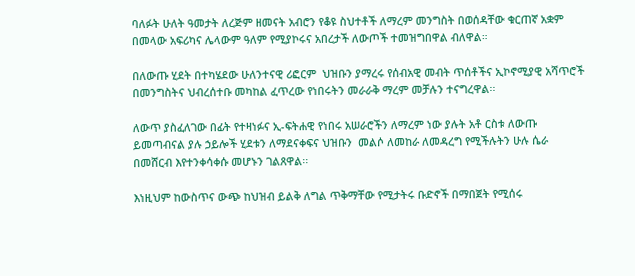ባለፉት ሁለት ዓመታት ለረጅም ዘመናት አብሮን የቆዩ ስህተቶች ለማረም መንግስት በወሰዳቸው ቁርጠኛ አቋም በመላው አፍሪካና ሌላውም ዓለም የሚያኮሩና አበረታች ለውጦች ተመዝግበዋል ብለዋል።

በለውጡ ሂደት በተካሄደው ሁለንተናዊ ሪፎርም  ህዝቡን ያማረሩ የሰብአዊ መብት ጥሰቶችና ኢኮኖሚያዊ አሻጥሮች በመንግስትና ህብረሰተቡ መካከል ፈጥረው የነበሩትን መራራቅ ማረም መቻሉን ተናግረዋል፡፡

ለውጥ ያስፈለገው በፊት የተዛነፉና ኢ-ፍትሐዊ የነበሩ አሠራሮችን ለማረም ነው ያሉት አቶ ርስቱ ለውጡ ይመጣብናል ያሉ ኃይሎች ሂደቱን ለማደናቀፍና ህዝቡን  መልሶ ለመከራ ለመዳረግ የሚችሉትን ሁሉ ሴራ በመሸርብ እየተንቀሳቀሱ መሆኑን ገልጸዋል፡፡

እነዚህም ከውስጥና ውጭ ከህዝብ ይልቅ ለግል ጥቅማቸው የሚታትሩ ቡድኖች በማበጀት የሚሰሩ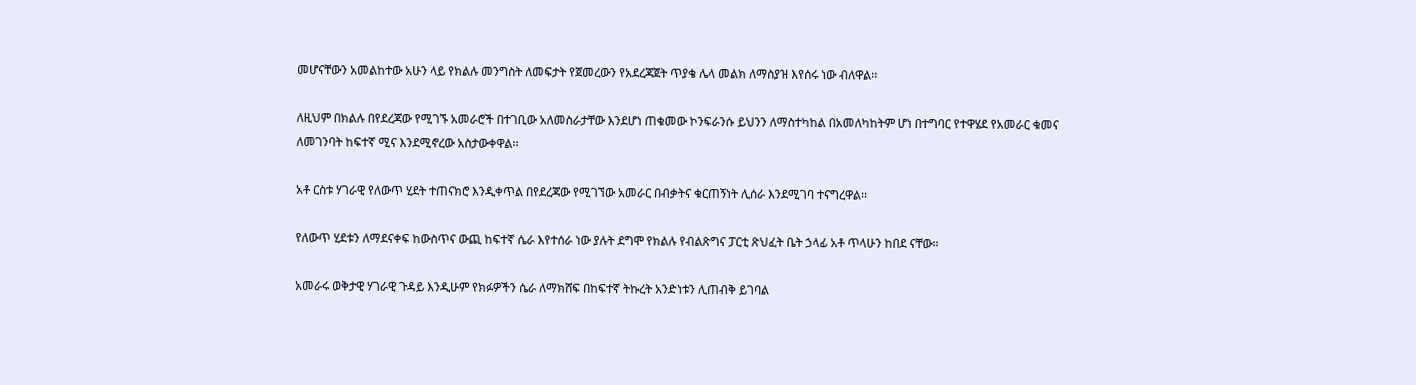መሆናቸውን አመልከተው አሁን ላይ የክልሉ መንግስት ለመፍታት የጀመረውን የአደረጃጀት ጥያቄ ሌላ መልክ ለማስያዝ እየሰሩ ነው ብለዋል፡፡

ለዚህም በክልሉ በየደረጃው የሚገኙ አመራሮች በተገቢው አለመስራታቸው እንደሆነ ጠቁመው ኮንፍራንሱ ይህንን ለማስተካከል በአመለካከትም ሆነ በተግባር የተዋሄደ የአመራር ቁመና ለመገንባት ከፍተኛ ሚና እንደሚኖረው አስታውቀዋል፡፡

አቶ ርስቱ ሃገራዊ የለውጥ ሂደት ተጠናክሮ እንዲቀጥል በየደረጃው የሚገኘው አመራር በብቃትና ቁርጠኝነት ሊሰራ እንደሚገባ ተናግረዋል፡፡

የለውጥ ሂደቱን ለማደናቀፍ ከውስጥና ውጪ ከፍተኛ ሴራ እየተሰራ ነው ያሉት ደግሞ የክልሉ የብልጽግና ፓርቲ ጽህፈት ቤት ኃላፊ አቶ ጥላሁን ከበደ ናቸው።

አመራሩ ወቅታዊ ሃገራዊ ጉዳይ እንዲሁም የክፉዎችን ሴራ ለማክሸፍ በከፍተኛ ትኩረት አንድነቱን ሊጠብቅ ይገባል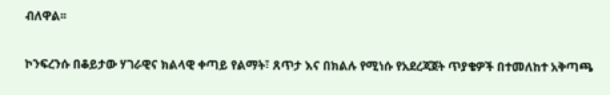ብለዋል፡፡

ኮንፍረንሱ በቆይታው ሃገራዊና ክልላዊ ቀጣይ የልማት፣ ጸጥታ እና በክልሉ የሚነሱ የአደረጃጀት ጥያቄዎች በተመለከተ አቅጣጫ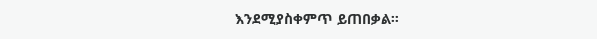እንደሚያስቀምጥ ይጠበቃል።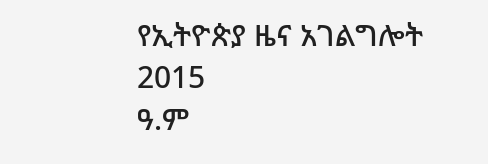የኢትዮጵያ ዜና አገልግሎት
2015
ዓ.ም